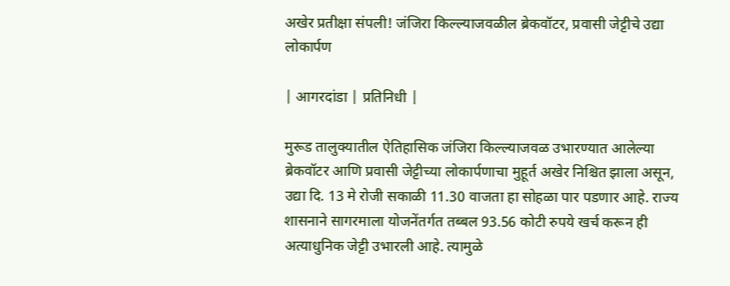अखेर प्रतीक्षा संपली! जंजिरा किल्ल्याजवळील ब्रेकवॉटर, प्रवासी जेट्टीचे उद्या लोकार्पण

| आगरदांडा | प्रतिनिधी |

मुरूड तालुक्यातील ऐतिहासिक जंजिरा किल्ल्याजवळ उभारण्यात आलेल्या ब्रेकवॉटर आणि प्रवासी जेट्टीच्या लोकार्पणाचा मुहूर्त अखेर निश्चित झाला असून, उद्या दि. 13 मे रोजी सकाळी 11.30 वाजता हा सोहळा पार पडणार आहे. राज्य शासनाने सागरमाला योजनेंतर्गत तब्बल 93.56 कोटी रुपये खर्च करून ही अत्याधुनिक जेट्टी उभारली आहे. त्यामुळे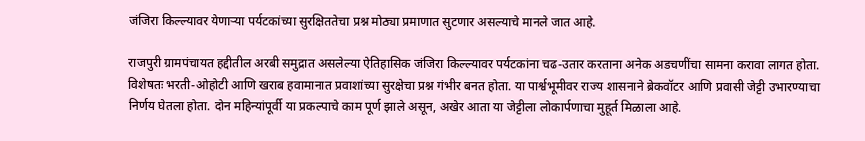जंजिरा किल्ल्यावर येणाऱ्या पर्यटकांच्या सुरक्षिततेचा प्रश्न मोठ्या प्रमाणात सुटणार असल्याचे मानले जात आहे.

राजपुरी ग्रामपंचायत हद्दीतील अरबी समुद्रात असलेल्या ऐतिहासिक जंजिरा किल्ल्यावर पर्यटकांना चढ-उतार करताना अनेक अडचणींचा सामना करावा लागत होता. विशेषतः भरती-ओहोटी आणि खराब हवामानात प्रवाशांच्या सुरक्षेचा प्रश्न गंभीर बनत होता. या पार्श्वभूमीवर राज्य शासनाने ब्रेकवॉटर आणि प्रवासी जेट्टी उभारण्याचा निर्णय घेतला होता. दोन महिन्यांपूर्वी या प्रकल्पाचे काम पूर्ण झाले असून, अखेर आता या जेट्टीला लोकार्पणाचा मुहूर्त मिळाला आहे.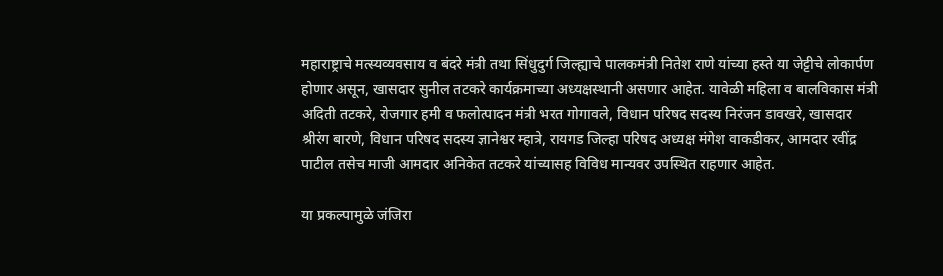महाराष्ट्राचे मत्स्यव्यवसाय व बंदरे मंत्री तथा सिंधुदुर्ग जिल्ह्याचे पालकमंत्री नितेश राणे यांच्या हस्ते या जेट्टीचे लोकार्पण होणार असून, खासदार सुनील तटकरे कार्यक्रमाच्या अध्यक्षस्थानी असणार आहेत. यावेळी महिला व बालविकास मंत्री अदिती तटकरे, रोजगार हमी व फलोत्पादन मंत्री भरत गोगावले, विधान परिषद सदस्य निरंजन डावखरे, खासदार श्रीरंग बारणे, विधान परिषद सदस्य ज्ञानेश्वर म्हात्रे, रायगड जिल्हा परिषद अध्यक्ष मंगेश वाकडीकर, आमदार रवींद्र पाटील तसेच माजी आमदार अनिकेत तटकरे यांच्यासह विविध मान्यवर उपस्थित राहणार आहेत.

या प्रकल्पामुळे जंजिरा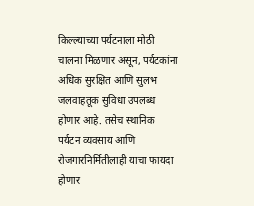किल्ल्याच्या पर्यटनाला मोठी चालना मिळणार असून, पर्यटकांना अधिक सुरक्षित आणि सुलभ जलवाहतूक सुविधा उपलब्ध होणार आहे. तसेच स्थानिक पर्यटन व्यवसाय आणि रोजगारनिर्मितीलाही याचा फायदा होणार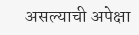असल्याची अपेक्षा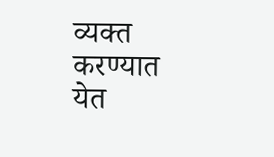व्यक्त करण्यात येत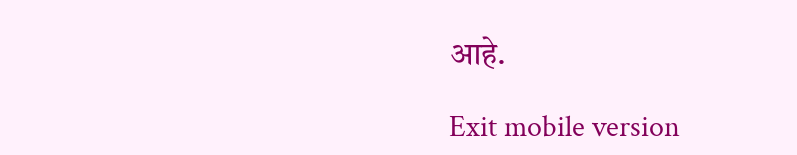आहे.

Exit mobile version